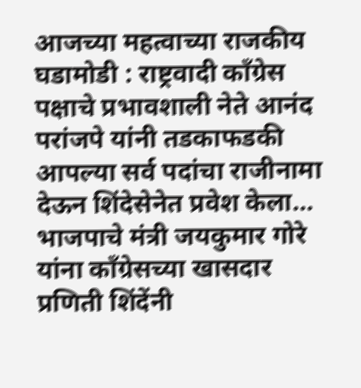आजच्या महत्वाच्या राजकीय घडामोडी : राष्ट्रवादी काँग्रेस पक्षाचे प्रभावशाली नेते आनंद परांजपे यांनी तडकाफडकी आपल्या सर्व पदांचा राजीनामा देऊन शिंदेसेनेत प्रवेश केला… भाजपाचे मंत्री जयकुमार गोरे यांना काँग्रेसच्या खासदार प्रणिती शिंदेंनी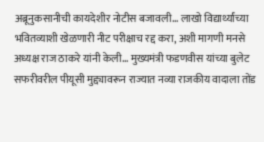अब्रूनुकसानीची कायदेशीर नोटीस बजावली… लाखो विद्यार्थ्यांच्या भवितव्याशी खेळणारी नीट परीक्षाच रद्द करा, अशी मागणी मनसे अध्यक्ष राज ठाकरे यांनी केली… मुख्यमंत्री फडणवीस यांच्या बुलेट सफरीवरील पीयूसी मुद्द्यावरून राज्यात नव्या राजकीय वादाला तोंड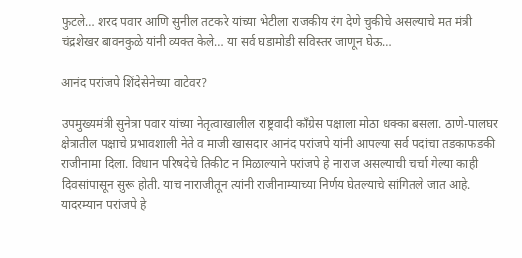फुटले… शरद पवार आणि सुनील तटकरे यांच्या भेटीला राजकीय रंग देणे चुकीचे असल्याचे मत मंत्री चंद्रशेखर बावनकुळे यांनी व्यक्त केले… या सर्व घडामोडी सविस्तर जाणून घेऊ…

आनंद परांजपे शिंदेसेनेच्या वाटेवर?

उपमुख्यमंत्री सुनेत्रा पवार यांच्या नेतृत्वाखालील राष्ट्रवादी काँग्रेस पक्षाला मोठा धक्का बसला. ठाणे-पालघर क्षेत्रातील पक्षाचे प्रभावशाली नेते व माजी खासदार आनंद परांजपे यांनी आपल्या सर्व पदांचा तडकाफडकी राजीनामा दिला. विधान परिषदेचे तिकीट न मिळाल्याने परांजपे हे नाराज असल्याची चर्चा गेल्या काही दिवसांपासून सुरू होती. याच नाराजीतून त्यांनी राजीनाम्याच्या निर्णय घेतल्याचे सांगितले जात आहे. यादरम्यान परांजपे हे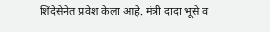शिंदेसेनेत प्रवेश केला आहे. मंत्री दादा भूसे व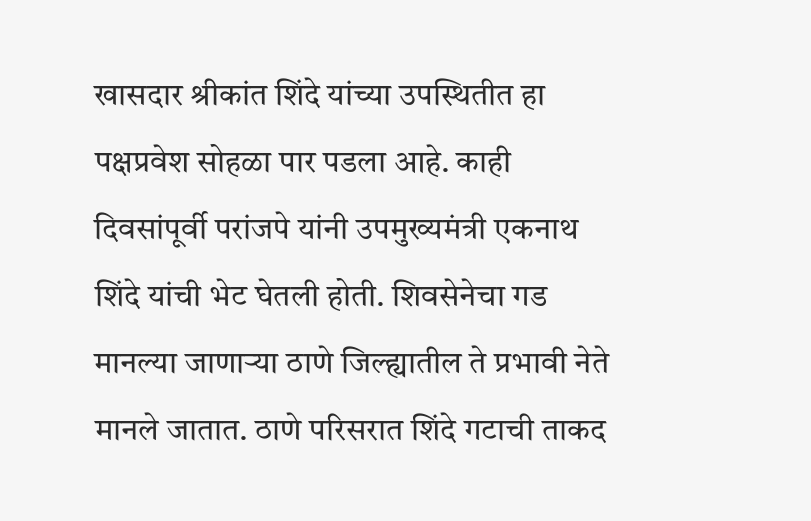खासदार श्रीकांत शिंदे यांच्या उपस्थितीत हा पक्षप्रवेश सोहळा पार पडला आहे. काही दिवसांपूर्वी परांजपे यांनी उपमुख्यमंत्री एकनाथ शिंदे यांची भेट घेतली होती. शिवसेनेचा गड मानल्या जाणाऱ्या ठाणे जिल्ह्यातील ते प्रभावी नेते मानले जातात. ठाणे परिसरात शिंदे गटाची ताकद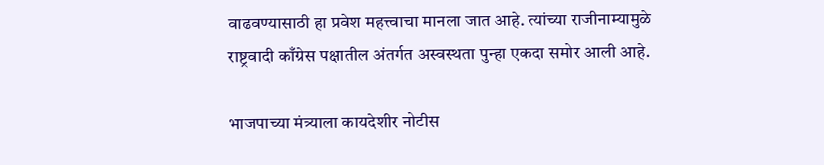वाढवण्यासाठी हा प्रवेश महत्त्वाचा मानला जात आहे. त्यांच्या राजीनाम्यामुळे राष्ट्रवादी काँग्रेस पक्षातील अंतर्गत अस्वस्थता पुन्हा एकदा समोर आली आहे.

भाजपाच्या मंत्र्याला कायदेशीर नोटीस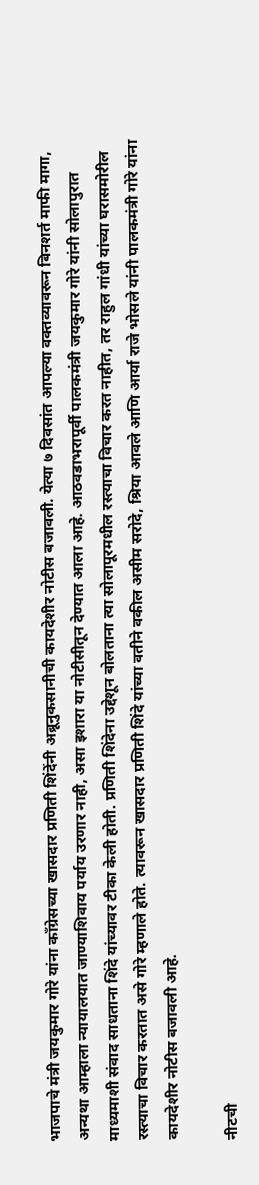भाजपाचे मंत्री जयकुमार गोरे यांना काँग्रेसच्या खासदार प्रणिती शिंदेंनी अब्रूनुकसानीची कायदेशीर नोटीस बजावली. येत्या ७ दिवसांत आपल्या वक्तव्यावरून बिनशर्त माफी मागा, अन्यथा आम्हाला न्यायालयात जाण्याशिवाय पर्याय उरणार नाही, असा इशारा या नोटीसीतून देण्यात आला आहे. आठवडाभरापूर्वी पालकमंत्री जयकुमार गोरे यांनी सोलापुरात माध्यमाशी संवाद साधताना शिंदे यांच्यावर टीका केली होती. प्रणिती शिंदेना उद्देशून बोलताना त्या सोलापूरमधील रस्त्याचा विचार करत नाहीत, तर राहुल गांधी यांच्या घरासमोरील रस्त्याचा विचार करतात असे गोरे म्हणाले होते. त्यावरून खासदार प्रणिती शिंदे यांच्या वतीने वकील असीम सरोदे, श्रिया आवले आणि आर्या राजे भोसले यांनी पालकमंत्री गोरे यांना कायदेशीर नोटीस बजावली आहे.

नीटची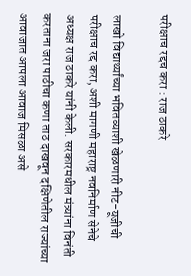परीक्षाच रद्दच करा : राज ठाकरे

लाखो विद्यार्थ्यांच्या भवितव्याशी खेळणारी नीट-यूजीची परीक्षाच रद्द करा, अशी मागणी महाराष्ट्र नवनिर्माण सेनेचे अध्यक्ष राज ठाकरे यांनी केली. सरकारमधील मंत्र्यांना विनंती करताना जरा पाठीचा कणा ताठ दाखवून दक्षिणेतील राज्यांच्या आवाजात आपला आवाज मिसळा असे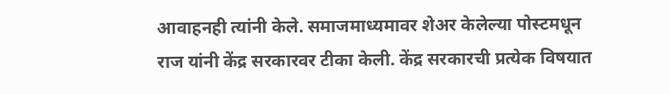आवाहनही त्यांनी केले. समाजमाध्यमावर शेअर केलेल्या पोस्टमधून राज यांनी केंद्र सरकारवर टीका केली. केंद्र सरकारची प्रत्येक विषयात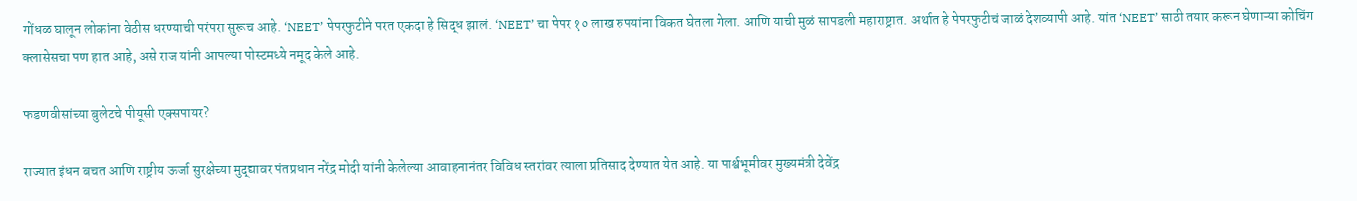गोंधळ घालून लोकांना वेठीस धरण्याची परंपरा सुरूच आहे. ‘NEET’ पेपरफुटीने परत एकदा हे सिद्ध झालं. ‘NEET’ चा पेपर १० लाख रुपयांना विकत घेतला गेला. आणि याची मुळं सापडली महाराष्ट्रात. अर्थात हे पेपरफुटीचं जाळं देशव्यापी आहे. यांत ‘NEET’ साठी तयार करून घेणाऱ्या कोचिंग क्लासेसचा पण हात आहे, असे राज यांनी आपल्या पोस्टमध्ये नमूद केले आहे.

फडणवीसांच्या बुलेटचे पीयूसी एक्सपायर?

राज्यात इंधन बचत आणि राष्ट्रीय ऊर्जा सुरक्षेच्या मुद्द्यावर पंतप्रधान नरेंद्र मोदी यांनी केलेल्या आवाहनानंतर विविध स्तरांवर त्याला प्रतिसाद देण्यात येत आहे. या पार्श्वभूमीवर मुख्यमंत्री देवेंद्र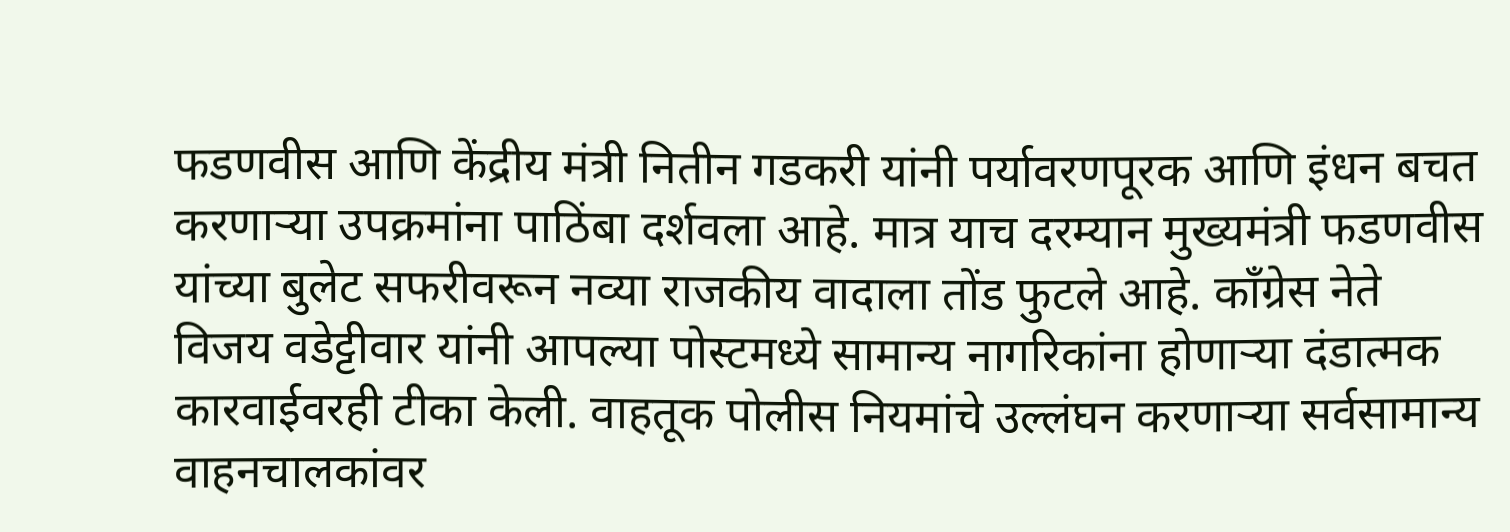फडणवीस आणि केंद्रीय मंत्री नितीन गडकरी यांनी पर्यावरणपूरक आणि इंधन बचत करणाऱ्या उपक्रमांना पाठिंबा दर्शवला आहे. मात्र याच दरम्यान मुख्यमंत्री फडणवीस यांच्या बुलेट सफरीवरून नव्या राजकीय वादाला तोंड फुटले आहे. काँग्रेस नेते विजय वडेट्टीवार यांनी आपल्या पोस्टमध्ये सामान्य नागरिकांना होणाऱ्या दंडात्मक कारवाईवरही टीका केली. वाहतूक पोलीस नियमांचे उल्लंघन करणाऱ्या सर्वसामान्य वाहनचालकांवर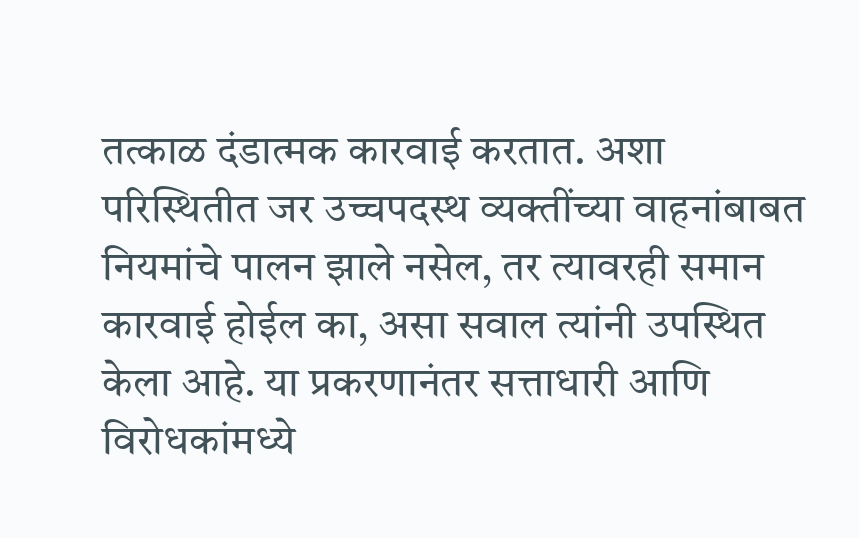तत्काळ दंडात्मक कारवाई करतात. अशा परिस्थितीत जर उच्चपदस्थ व्यक्तींच्या वाहनांबाबत नियमांचे पालन झाले नसेल, तर त्यावरही समान कारवाई होईल का, असा सवाल त्यांनी उपस्थित केला आहे. या प्रकरणानंतर सत्ताधारी आणि विरोधकांमध्ये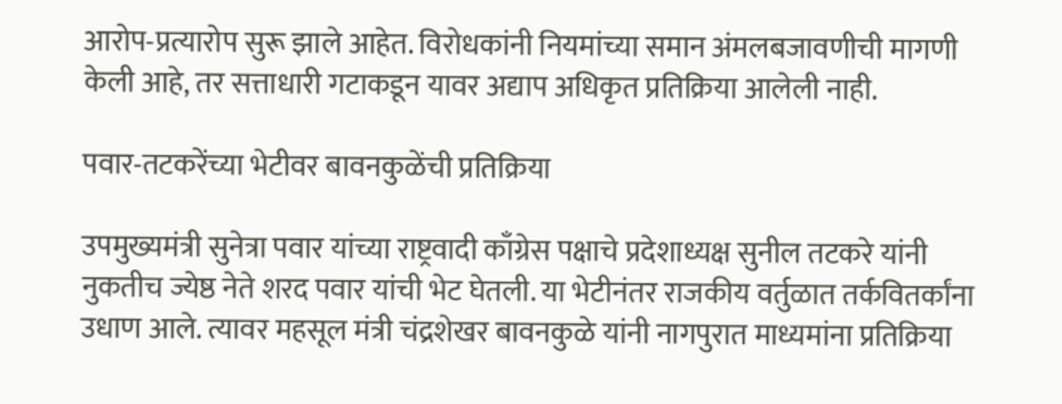आरोप-प्रत्यारोप सुरू झाले आहेत. विरोधकांनी नियमांच्या समान अंमलबजावणीची मागणी केली आहे, तर सत्ताधारी गटाकडून यावर अद्याप अधिकृत प्रतिक्रिया आलेली नाही.

पवार-तटकरेंच्या भेटीवर बावनकुळेंची प्रतिक्रिया

उपमुख्यमंत्री सुनेत्रा पवार यांच्या राष्ट्रवादी काँग्रेस पक्षाचे प्रदेशाध्यक्ष सुनील तटकरे यांनी नुकतीच ज्येष्ठ नेते शरद पवार यांची भेट घेतली. या भेटीनंतर राजकीय वर्तुळात तर्कवितर्कांना उधाण आले. त्यावर महसूल मंत्री चंद्रशेखर बावनकुळे यांनी नागपुरात माध्यमांना प्रतिक्रिया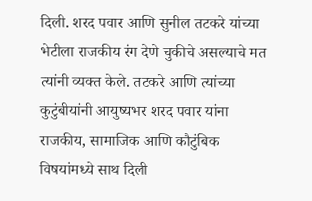दिली. शरद पवार आणि सुनील तटकरे यांच्या भेटीला राजकीय रंग देणे चुकीचे असल्याचे मत त्यांनी व्यक्त केले. तटकरे आणि त्यांच्या कुटुंबीयांनी आयुष्यभर शरद पवार यांना राजकीय, सामाजिक आणि कौटुंबिक विषयांमध्ये साथ दिली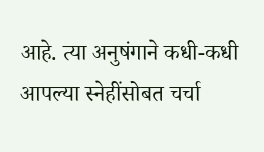आहे. त्या अनुषंगाने कधी-कधी आपल्या स्नेहींसोबत चर्चा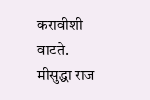करावीशी वाटते. मीसुद्धा राज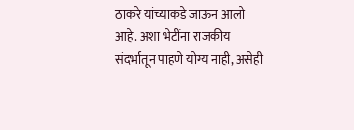ठाकरे यांच्याकडे जाऊन आलो आहे. अशा भेटींना राजकीय संदर्भातून पाहणे योग्य नाही, असेही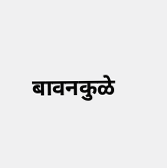बावनकुळे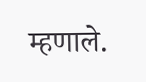म्हणाले.